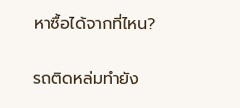หาซื้อได้จากที่ไหน?

รถติดหล่มทำยัง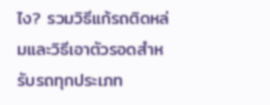ไง? รวมวิธีแก้รถติดหล่มและวิธีเอาตัวรอดสำหรับรถทุกประเภท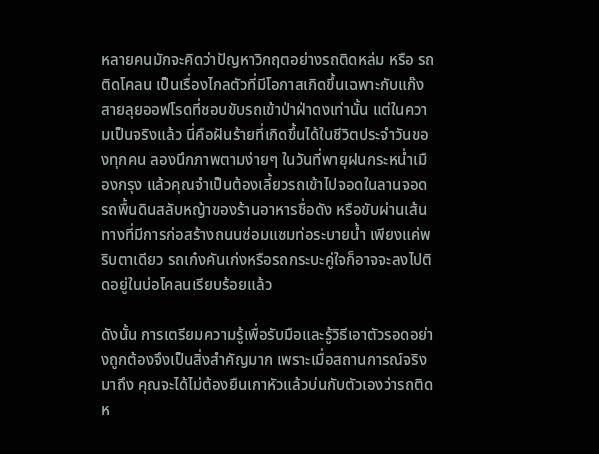หลายคนมักจะคิดว่าปัญหาวิกฤตอย่างรถติดหล่ม หรือ รถติดโคลน เป็นเรื่องไกลตัวที่มีโอกาสเกิดขึ้นเฉพาะกับแก๊งสายลุยออฟโรดที่ชอบขับรถเข้าป่าฝ่าดงเท่านั้น แต่ในความเป็นจริงแล้ว นี่คือฝันร้ายที่เกิดขึ้นได้ในชีวิตประจำวันของทุกคน ลองนึกภาพตามง่ายๆ ในวันที่พายุฝนกระหน่ำเมืองกรุง แล้วคุณจำเป็นต้องเลี้ยวรถเข้าไปจอดในลานจอดรถพื้นดินสลับหญ้าของร้านอาหารชื่อดัง หรือขับผ่านเส้นทางที่มีการก่อสร้างถนนซ่อมแซมท่อระบายน้ำ เพียงแค่พริบตาเดียว รถเก๋งคันเก่งหรือรถกระบะคู่ใจก็อาจจะลงไปติดอยู่ในบ่อโคลนเรียบร้อยแล้ว

ดังนั้น การเตรียมความรู้เพื่อรับมือและรู้วิธีเอาตัวรอดอย่างถูกต้องจึงเป็นสิ่งสำคัญมาก เพราะเมื่อสถานการณ์จริงมาถึง คุณจะได้ไม่ต้องยืนเกาหัวแล้วบ่นกับตัวเองว่ารถติดห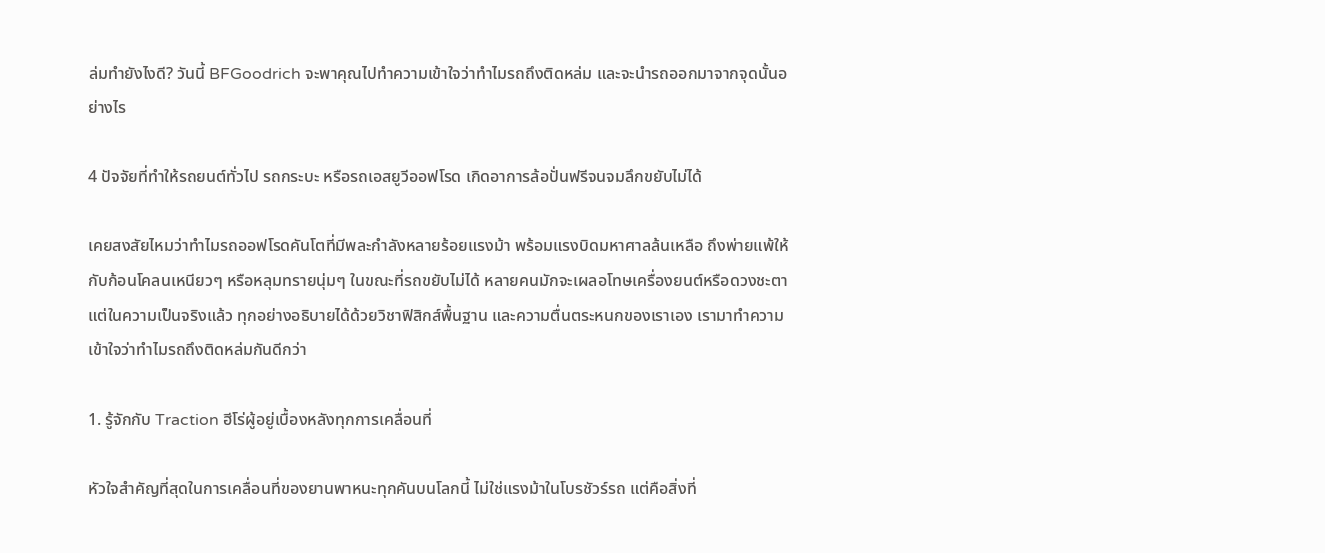ล่มทำยังไงดี? วันนี้ BFGoodrich จะพาคุณไปทำความเข้าใจว่าทำไมรถถึงติดหล่ม และจะนำรถออกมาจากจุดนั้นอย่างไร

4 ปัจจัยที่ทำให้รถยนต์ทั่วไป รถกระบะ หรือรถเอสยูวีออฟโรด เกิดอาการล้อปั่นฟรีจนจมลึกขยับไม่ได้

เคยสงสัยไหมว่าทำไมรถออฟโรดคันโตที่มีพละกำลังหลายร้อยแรงม้า พร้อมแรงบิดมหาศาลล้นเหลือ ถึงพ่ายแพ้ให้กับก้อนโคลนเหนียวๆ หรือหลุมทรายนุ่มๆ ในขณะที่รถขยับไม่ได้ หลายคนมักจะเผลอโทษเครื่องยนต์หรือดวงชะตา แต่ในความเป็นจริงแล้ว ทุกอย่างอธิบายได้ด้วยวิชาฟิสิกส์พื้นฐาน และความตื่นตระหนกของเราเอง เรามาทำความเข้าใจว่าทำไมรถถึงติดหล่มกันดีกว่า

1. รู้จักกับ Traction ฮีโร่ผู้อยู่เบื้องหลังทุกการเคลื่อนที่

หัวใจสำคัญที่สุดในการเคลื่อนที่ของยานพาหนะทุกคันบนโลกนี้ ไม่ใช่แรงม้าในโบรชัวร์รถ แต่คือสิ่งที่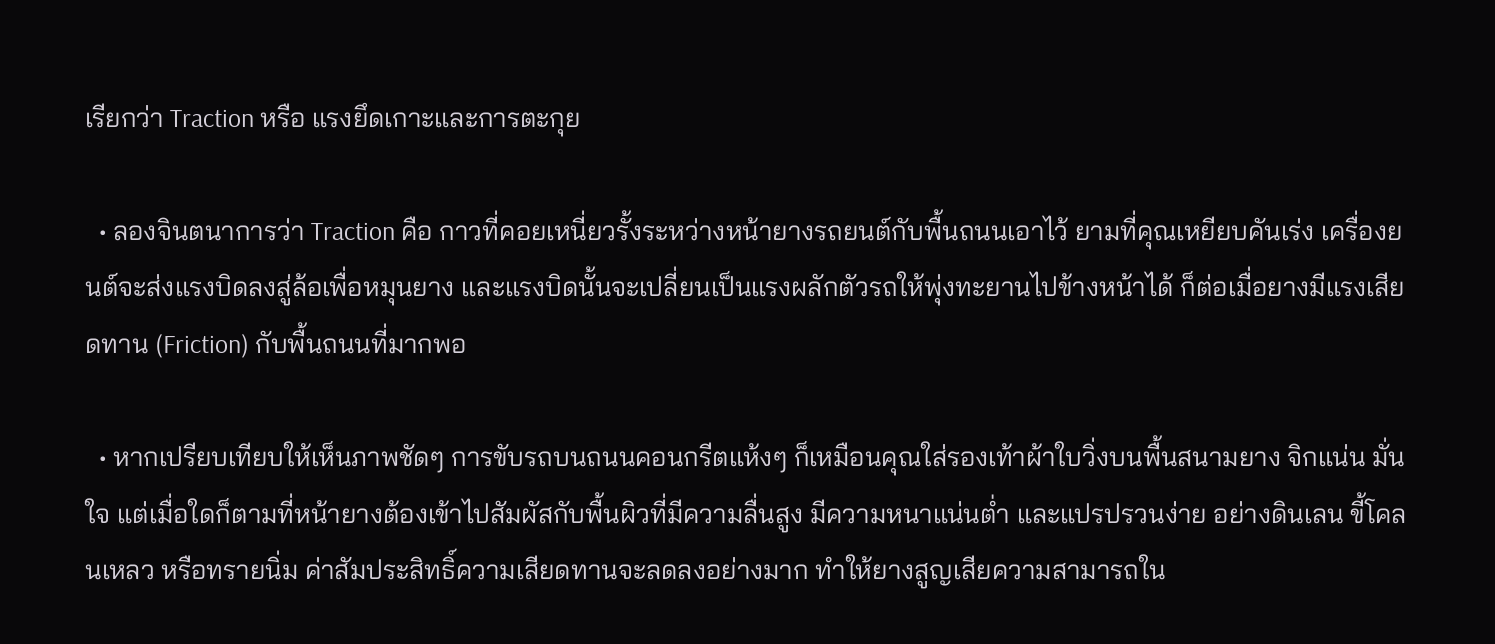เรียกว่า Traction หรือ แรงยึดเกาะและการตะกุย

  • ลองจินตนาการว่า Traction คือ กาวที่คอยเหนี่ยวรั้งระหว่างหน้ายางรถยนต์กับพื้นถนนเอาไว้ ยามที่คุณเหยียบคันเร่ง เครื่องยนต์จะส่งแรงบิดลงสู่ล้อเพื่อหมุนยาง และแรงบิดนั้นจะเปลี่ยนเป็นแรงผลักตัวรถให้พุ่งทะยานไปข้างหน้าได้ ก็ต่อเมื่อยางมีแรงเสียดทาน (Friction) กับพื้นถนนที่มากพอ

  • หากเปรียบเทียบให้เห็นภาพชัดๆ การขับรถบนถนนคอนกรีตแห้งๆ ก็เหมือนคุณใส่รองเท้าผ้าใบวิ่งบนพื้นสนามยาง จิกแน่น มั่นใจ แต่เมื่อใดก็ตามที่หน้ายางต้องเข้าไปสัมผัสกับพื้นผิวที่มีความลื่นสูง มีความหนาแน่นต่ำ และแปรปรวนง่าย อย่างดินเลน ขี้โคลนเหลว หรือทรายนิ่ม ค่าสัมประสิทธิ์ความเสียดทานจะลดลงอย่างมาก ทำให้ยางสูญเสียความสามารถใน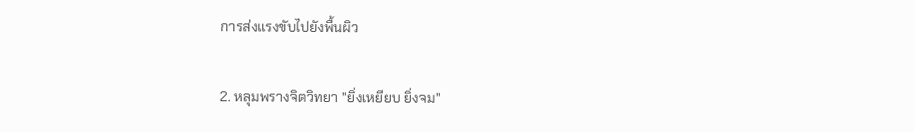การส่งแรงขับไปยังพื้นผิว

2. หลุมพรางจิตวิทยา "ยิ่งเหยียบ ยิ่งจม"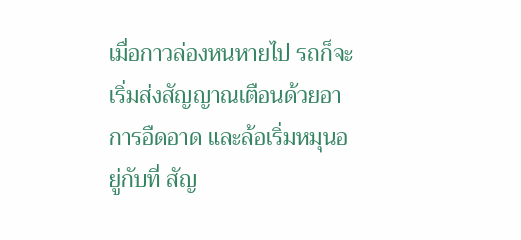เมื่อกาวล่องหนหายไป รถก็จะเริ่มส่งสัญญาณเตือนด้วยอาการอืดอาด และล้อเริ่มหมุนอยู่กับที่ สัญ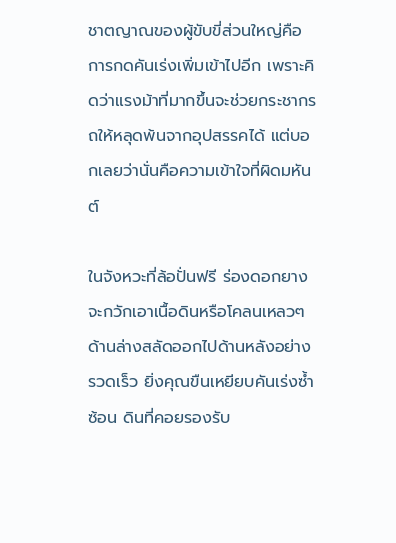ชาตญาณของผู้ขับขี่ส่วนใหญ่คือ การกดคันเร่งเพิ่มเข้าไปอีก เพราะคิดว่าแรงม้าที่มากขึ้นจะช่วยกระชากรถให้หลุดพ้นจากอุปสรรคได้ แต่บอกเลยว่านั่นคือความเข้าใจที่ผิดมหันต์

ในจังหวะที่ล้อปั่นฟรี ร่องดอกยางจะกวักเอาเนื้อดินหรือโคลนเหลวๆ ด้านล่างสลัดออกไปด้านหลังอย่างรวดเร็ว ยิ่งคุณขืนเหยียบคันเร่งซ้ำซ้อน ดินที่คอยรองรับ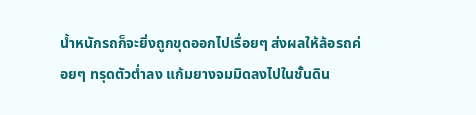น้ำหนักรถก็จะยิ่งถูกขุดออกไปเรื่อยๆ ส่งผลให้ล้อรถค่อยๆ ทรุดตัวต่ำลง แก้มยางจมมิดลงไปในชั้นดิน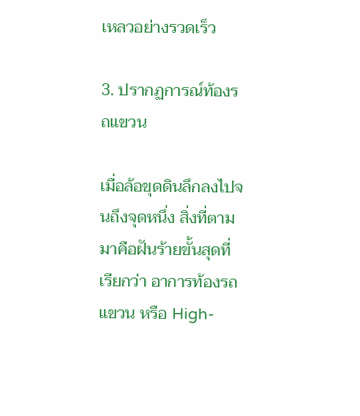เหลวอย่างรวดเร็ว

3. ปรากฏการณ์ท้องรถแขวน

เมื่อล้อขุดดินลึกลงไปจนถึงจุดหนึ่ง สิ่งที่ตามมาคือฝันร้ายขั้นสุดที่เรียกว่า อาการท้องรถแขวน หรือ High-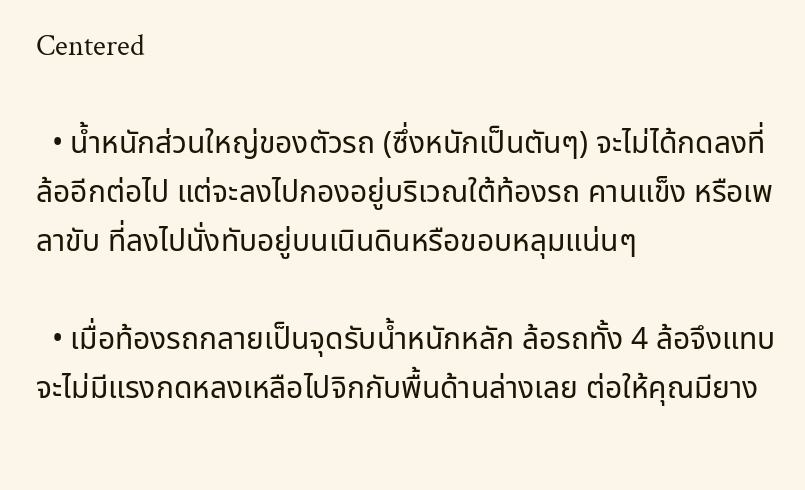Centered

  • น้ำหนักส่วนใหญ่ของตัวรถ (ซึ่งหนักเป็นตันๆ) จะไม่ได้กดลงที่ล้ออีกต่อไป แต่จะลงไปกองอยู่บริเวณใต้ท้องรถ คานแข็ง หรือเพลาขับ ที่ลงไปนั่งทับอยู่บนเนินดินหรือขอบหลุมแน่นๆ

  • เมื่อท้องรถกลายเป็นจุดรับน้ำหนักหลัก ล้อรถทั้ง 4 ล้อจึงแทบจะไม่มีแรงกดหลงเหลือไปจิกกับพื้นด้านล่างเลย ต่อให้คุณมียาง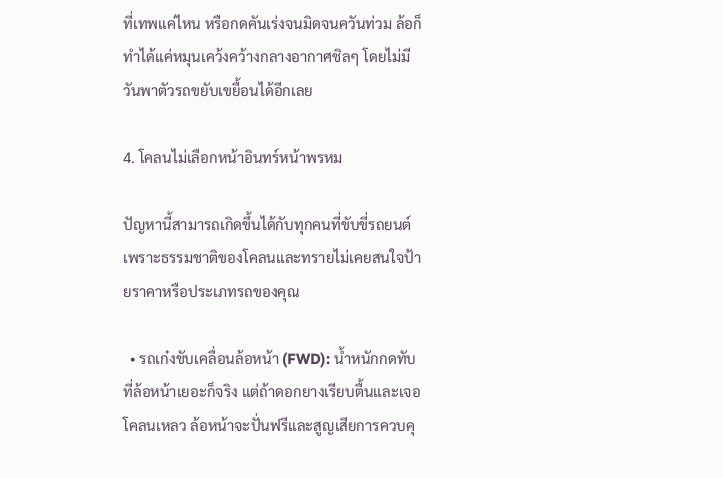ที่เทพแค่ไหน หรือกดคันเร่งจนมิดจนควันท่วม ล้อก็ทำได้แค่หมุนเคว้งคว้างกลางอากาศชิลๆ โดยไม่มีวันพาตัวรถขยับเขยื้อนได้อีกเลย

4. โคลนไม่เลือกหน้าอินทร์หน้าพรหม

ปัญหานี้สามารถเกิดขึ้นได้กับทุกคนที่ขับขี่รถยนต์ เพราะธรรมชาติของโคลนและทรายไม่เคยสนใจป้ายราคาหรือประเภทรถของคุณ

  • รถเก๋งขับเคลื่อนล้อหน้า (FWD): น้ำหนักกดทับที่ล้อหน้าเยอะก็จริง แต่ถ้าดอกยางเรียบตื้นและเจอโคลนเหลว ล้อหน้าจะปั่นฟรีและสูญเสียการควบคุ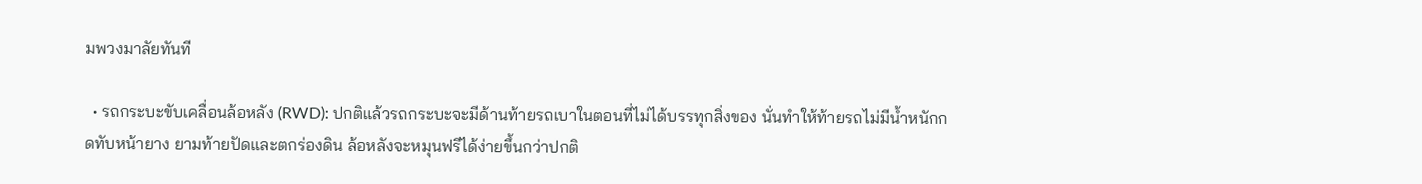มพวงมาลัยทันที

  • รถกระบะขับเคลื่อนล้อหลัง (RWD): ปกติแล้วรถกระบะจะมีด้านท้ายรถเบาในตอนที่ไม่ได้บรรทุกสิ่งของ นั่นทำให้ท้ายรถไม่มีน้ำหนักกดทับหน้ายาง ยามท้ายปัดและตกร่องดิน ล้อหลังจะหมุนฟรีได้ง่ายขึ้นกว่าปกติ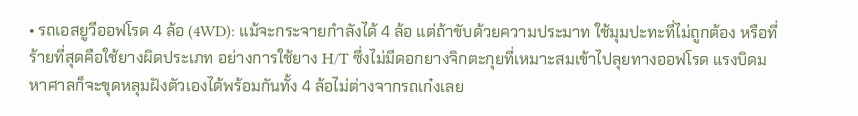• รถเอสยูวีออฟโรด 4 ล้อ (4WD): แม้จะกระจายกำลังได้ 4 ล้อ แต่ถ้าขับด้วยความประมาท ใช้มุมปะทะที่ไม่ถูกต้อง หรือที่ร้ายที่สุดคือใช้ยางผิดประเภท อย่างการใช้ยาง H/T ซึ่งไม่มีดอกยางจิกตะกุยที่เหมาะสมเข้าไปลุยทางออฟโรด แรงบิดมหาศาลก็จะขุดหลุมฝังตัวเองได้พร้อมกันทั้ง 4 ล้อไม่ต่างจากรถเก๋งเลย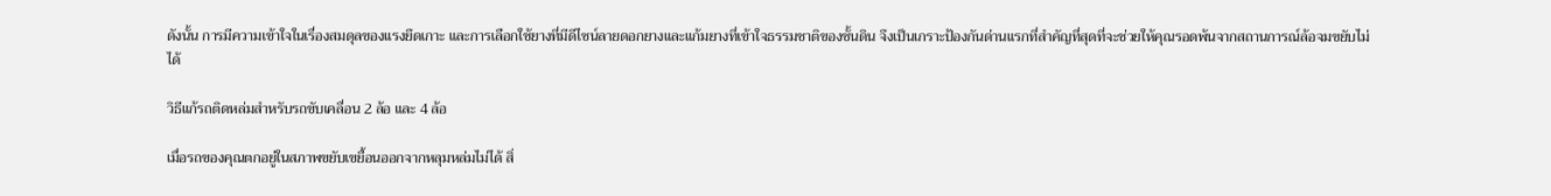ดังนั้น การมีความเข้าใจในเรื่องสมดุลของแรงยึดเกาะ และการเลือกใช้ยางที่มีดีไซน์ลายดอกยางและแก้มยางที่เข้าใจธรรมชาติของชั้นดิน จึงเป็นเกราะป้องกันด่านแรกที่สำคัญที่สุดที่จะช่วยให้คุณรอดพ้นจากสถานการณ์ล้อจมขยับไม่ได้

วิธีแก้รถติดหล่มสำหรับรถขับเคลื่อน 2 ล้อ และ 4 ล้อ

เมื่อรถของคุณตกอยู่ในสภาพขยับเขยื้อนออกจากหลุมหล่มไม่ได้ สิ่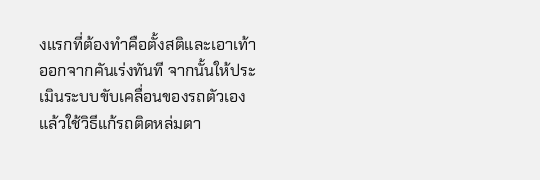งแรกที่ต้องทำคือตั้งสติและเอาเท้าออกจากคันเร่งทันที จากนั้นให้ประเมินระบบขับเคลื่อนของรถตัวเอง แล้วใช้วิธีแก้รถติดหล่มตา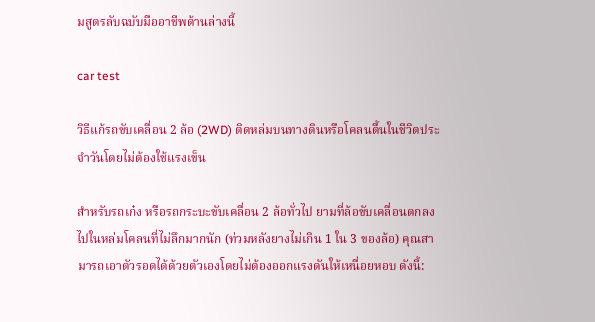มสูตรลับฉบับมืออาชีพด้านล่างนี้

car test

วิธีแก้รถขับเคลื่อน 2 ล้อ (2WD) ติดหล่มบนทางดินหรือโคลนตื้นในชีวิตประจำวันโดยไม่ต้องใช้แรงเข็น

สำหรับรถเก๋ง หรือรถกระบะขับเคลื่อน 2 ล้อทั่วไป ยามที่ล้อขับเคลื่อนตกลงไปในหล่มโคลนที่ไม่ลึกมากนัก (ท่วมหลังยางไม่เกิน 1 ใน 3 ของล้อ) คุณสามารถเอาตัวรอดได้ด้วยตัวเองโดยไม่ต้องออกแรงดันให้เหนื่อยหอบ ดังนี้: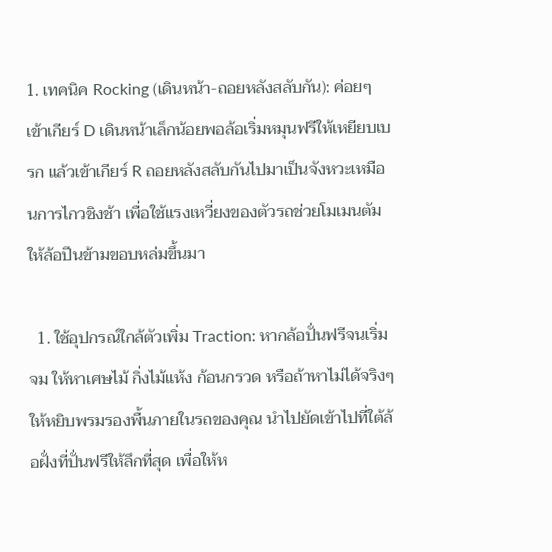1. เทคนิค Rocking (เดินหน้า-ถอยหลังสลับกัน): ค่อยๆ เข้าเกียร์ D เดินหน้าเล็กน้อยพอล้อเริ่มหมุนฟรีให้เหยียบเบรก แล้วเข้าเกียร์ R ถอยหลังสลับกันไปมาเป็นจังหวะเหมือนการไกวชิงช้า เพื่อใช้แรงเหวี่ยงของตัวรถช่วยโมเมนตัมให้ล้อปีนข้ามขอบหล่มขึ้นมา

  1. ใช้อุปกรณ์ใกล้ตัวเพิ่ม Traction: หากล้อปั่นฟรีจนเริ่มจม ให้หาเศษไม้ กิ่งไม้แห้ง ก้อนกรวด หรือถ้าหาไม่ได้จริงๆ ให้หยิบพรมรองพื้นภายในรถของคุณ นำไปยัดเข้าไปที่ใต้ล้อฝั่งที่ปั่นฟรีให้ลึกที่สุด เพื่อให้ห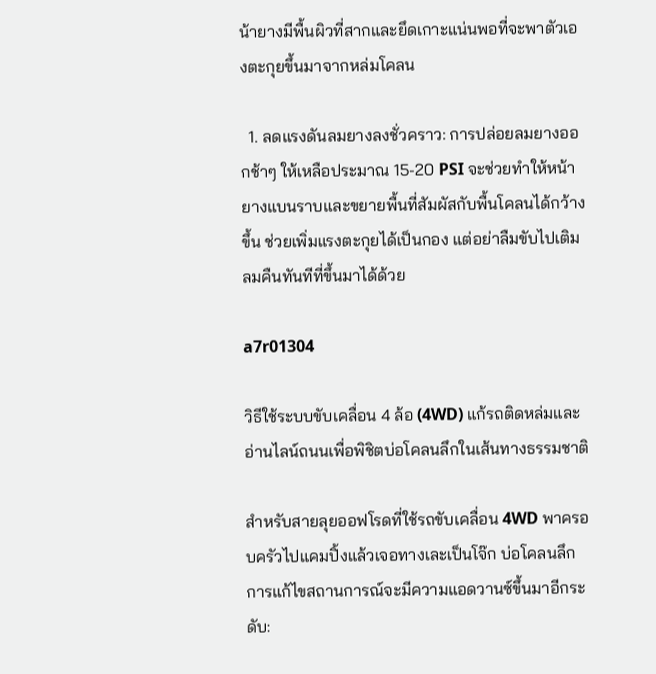น้ายางมีพื้นผิวที่สากและยึดเกาะแน่นพอที่จะพาตัวเองตะกุยขึ้นมาจากหล่มโคลน

  1. ลดแรงดันลมยางลงชั่วคราว: การปล่อยลมยางออกช้าๆ ให้เหลือประมาณ 15-20 PSI จะช่วยทำให้หน้ายางแบนราบและขยายพื้นที่สัมผัสกับพื้นโคลนได้กว้างขึ้น ช่วยเพิ่มแรงตะกุยได้เป็นกอง แต่อย่าลืมขับไปเติมลมคืนทันทีที่ขึ้นมาได้ด้วย

a7r01304

วิธีใช้ระบบขับเคลื่อน 4 ล้อ (4WD) แก้รถติดหล่มและอ่านไลน์ถนนเพื่อพิชิตบ่อโคลนลึกในเส้นทางธรรมชาติ

สำหรับสายลุยออฟโรดที่ใช้รถขับเคลื่อน 4WD พาครอบครัวไปแคมปิ้งแล้วเจอทางเละเป็นโจ๊ก บ่อโคลนลึก การแก้ไขสถานการณ์จะมีความแอดวานซ์ขึ้นมาอีกระดับ: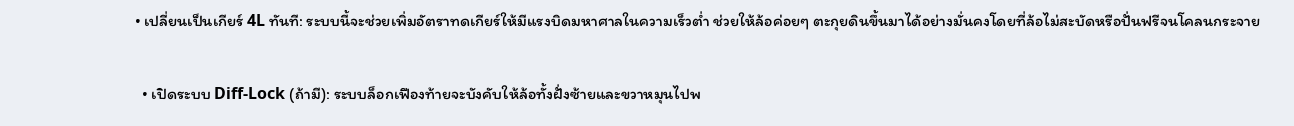• เปลี่ยนเป็นเกียร์ 4L ทันที: ระบบนี้จะช่วยเพิ่มอัตราทดเกียร์ให้มีแรงบิดมหาศาลในความเร็วต่ำ ช่วยให้ล้อค่อยๆ ตะกุยดินขึ้นมาได้อย่างมั่นคงโดยที่ล้อไม่สะบัดหรือปั่นฟรีจนโคลนกระจาย

  • เปิดระบบ Diff-Lock (ถ้ามี): ระบบล็อกเฟืองท้ายจะบังคับให้ล้อทั้งฝั่งซ้ายและขวาหมุนไปพ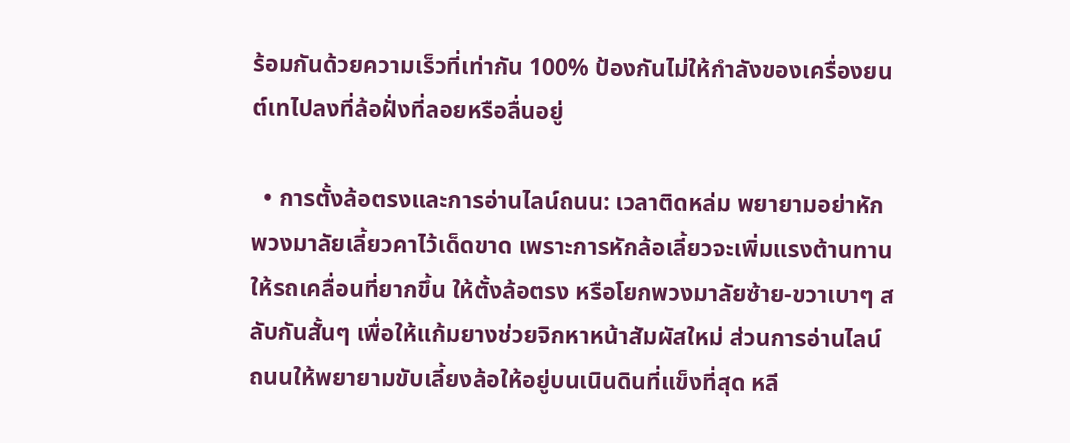ร้อมกันด้วยความเร็วที่เท่ากัน 100% ป้องกันไม่ให้กำลังของเครื่องยนต์เทไปลงที่ล้อฝั่งที่ลอยหรือลื่นอยู่

  • การตั้งล้อตรงและการอ่านไลน์ถนน: เวลาติดหล่ม พยายามอย่าหักพวงมาลัยเลี้ยวคาไว้เด็ดขาด เพราะการหักล้อเลี้ยวจะเพิ่มแรงต้านทานให้รถเคลื่อนที่ยากขึ้น ให้ตั้งล้อตรง หรือโยกพวงมาลัยซ้าย-ขวาเบาๆ สลับกันสั้นๆ เพื่อให้แก้มยางช่วยจิกหาหน้าสัมผัสใหม่ ส่วนการอ่านไลน์ถนนให้พยายามขับเลี้ยงล้อให้อยู่บนเนินดินที่แข็งที่สุด หลี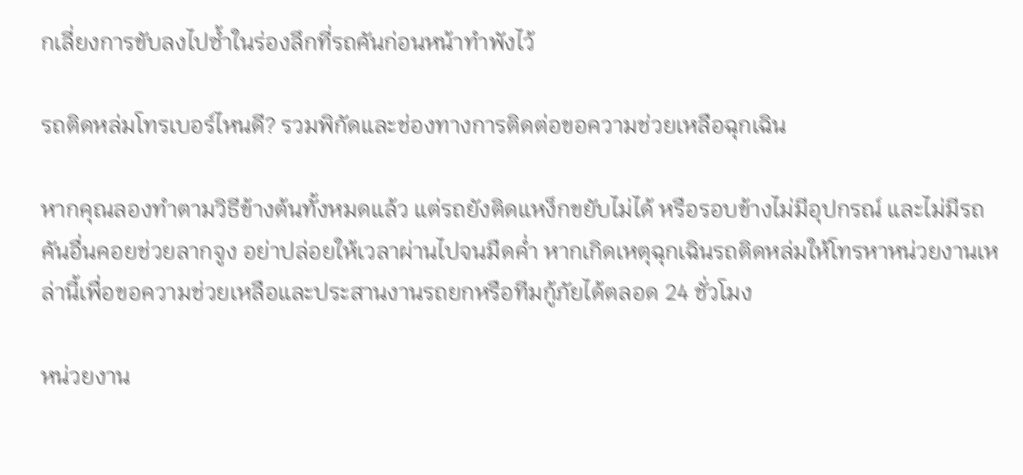กเลี่ยงการขับลงไปซ้ำในร่องลึกที่รถคันก่อนหน้าทำพังไว้

รถติดหล่มโทรเบอร์ไหนดี? รวมพิกัดและช่องทางการติดต่อขอความช่วยเหลือฉุกเฉิน

หากคุณลองทำตามวิธีข้างต้นทั้งหมดแล้ว แต่รถยังติดแหง็กขยับไม่ได้ หรือรอบข้างไม่มีอุปกรณ์ และไม่มีรถคันอื่นคอยช่วยลากจูง อย่าปล่อยให้เวลาผ่านไปจนมืดค่ำ หากเกิดเหตุฉุกเฉินรถติดหล่มให้โทรหาหน่วยงานเหล่านี้เพื่อขอความช่วยเหลือและประสานงานรถยกหรือทีมกู้ภัยได้ตลอด 24 ชั่วโมง

หน่วยงาน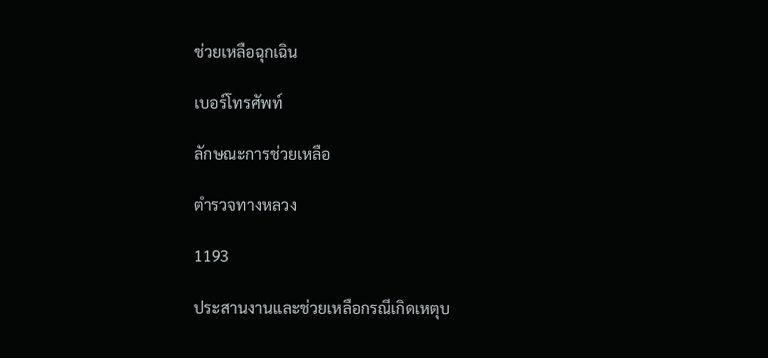ช่วยเหลือฉุกเฉิน

เบอร์โทรศัพท์

ลักษณะการช่วยเหลือ

ตำรวจทางหลวง

1193

ประสานงานและช่วยเหลือกรณีเกิดเหตุบ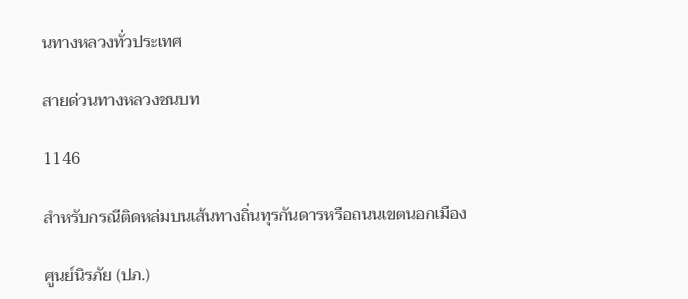นทางหลวงทั่วประเทศ

สายด่วนทางหลวงชนบท

1146

สำหรับกรณีติดหล่มบนเส้นทางถิ่นทุรกันดารหรือถนนเขตนอกเมือง

ศูนย์นิรภัย (ปภ.)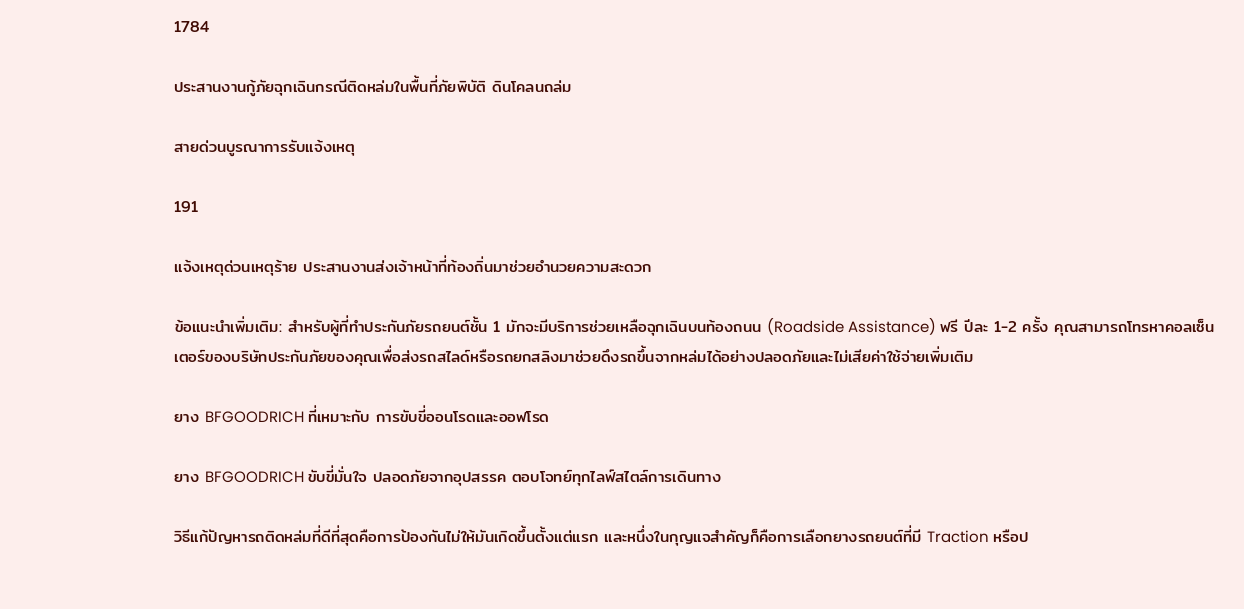1784

ประสานงานกู้ภัยฉุกเฉินกรณีติดหล่มในพื้นที่ภัยพิบัติ ดินโคลนถล่ม

สายด่วนบูรณาการรับแจ้งเหตุ

191

แจ้งเหตุด่วนเหตุร้าย ประสานงานส่งเจ้าหน้าที่ท้องถิ่นมาช่วยอำนวยความสะดวก

ข้อแนะนำเพิ่มเติม: สำหรับผู้ที่ทำประกันภัยรถยนต์ชั้น 1 มักจะมีบริการช่วยเหลือฉุกเฉินบนท้องถนน (Roadside Assistance) ฟรี ปีละ 1-2 ครั้ง คุณสามารถโทรหาคอลเซ็นเตอร์ของบริษัทประกันภัยของคุณเพื่อส่งรถสไลด์หรือรถยกสลิงมาช่วยดึงรถขึ้นจากหล่มได้อย่างปลอดภัยและไม่เสียค่าใช้จ่ายเพิ่มเติม

ยาง BFGOODRICH ที่เหมาะกับ การขับขี่ออนโรดและออฟโรด

ยาง BFGOODRICH ขับขี่มั่นใจ ปลอดภัยจากอุปสรรค ตอบโจทย์ทุกไลฟ์สไตล์การเดินทาง

วิธีแก้ปัญหารถติดหล่มที่ดีที่สุดคือการป้องกันไม่ให้มันเกิดขึ้นตั้งแต่แรก และหนึ่งในกุญแจสำคัญก็คือการเลือกยางรถยนต์ที่มี Traction หรือป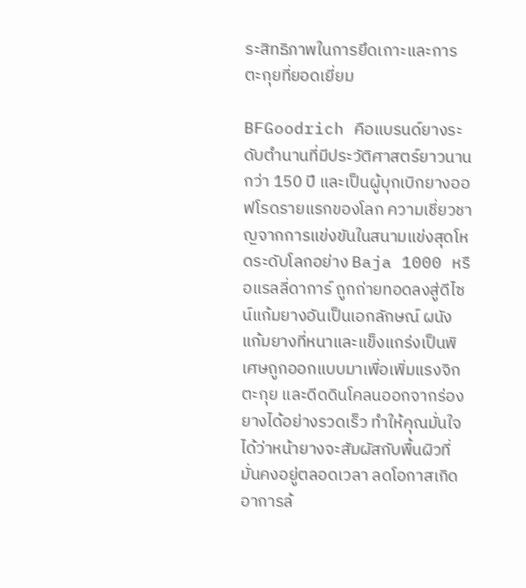ระสิทธิภาพในการยึดเกาะและการตะกุยที่ยอดเยี่ยม

BFGoodrich คือแบรนด์ยางระดับตำนานที่มีประวัติศาสตร์ยาวนานกว่า 150 ปี และเป็นผู้บุกเบิกยางออฟโรดรายแรกของโลก ความเชี่ยวชาญจากการแข่งขันในสนามแข่งสุดโหดระดับโลกอย่าง Baja 1000 หรือแรลลี่ดาการ์ ถูกถ่ายทอดลงสู่ดีไซน์แก้มยางอันเป็นเอกลักษณ์ ผนังแก้มยางที่หนาและแข็งแกร่งเป็นพิเศษถูกออกแบบมาเพื่อเพิ่มแรงจิก ตะกุย และดีดดินโคลนออกจากร่องยางได้อย่างรวดเร็ว ทำให้คุณมั่นใจได้ว่าหน้ายางจะสัมผัสกับพื้นผิวที่มั่นคงอยู่ตลอดเวลา ลดโอกาสเกิดอาการล้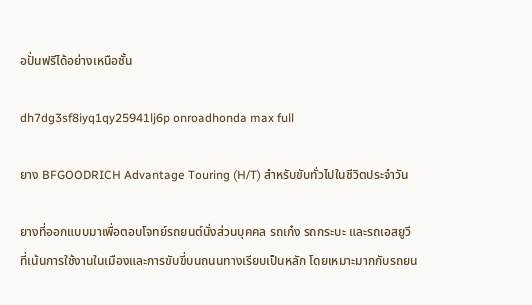อปั่นฟรีได้อย่างเหนือชั้น

dh7dg3sf8iyq1qy25941lj6p onroadhonda max full

ยาง BFGOODRICH Advantage Touring (H/T) สำหรับขับทั่วไปในชีวิตประจำวัน

ยางที่ออกแบบมาเพื่อตอบโจทย์รถยนต์นั่งส่วนบุคคล รถเก๋ง รถกระบะ และรถเอสยูวี ที่เน้นการใช้งานในเมืองและการขับขี่บนถนนทางเรียบเป็นหลัก โดยเหมาะมากกับรถยน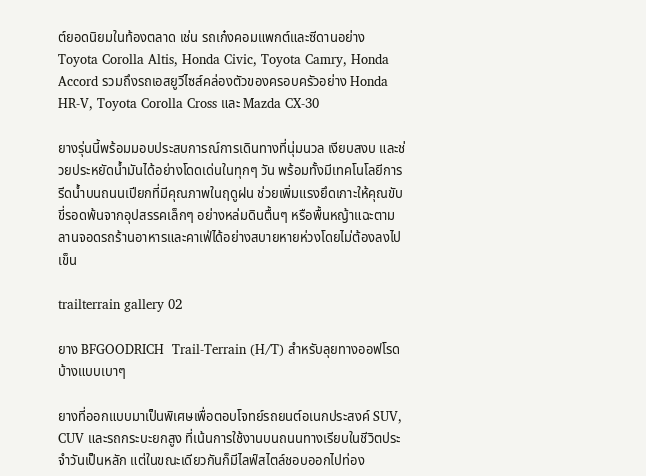ต์ยอดนิยมในท้องตลาด เช่น รถเก๋งคอมแพกต์และซีดานอย่าง Toyota Corolla Altis, Honda Civic, Toyota Camry, Honda Accord รวมถึงรถเอสยูวีไซส์คล่องตัวของครอบครัวอย่าง Honda HR-V, Toyota Corolla Cross และ Mazda CX-30

ยางรุ่นนี้พร้อมมอบประสบการณ์การเดินทางที่นุ่มนวล เงียบสงบ และช่วยประหยัดน้ำมันได้อย่างโดดเด่นในทุกๆ วัน พร้อมทั้งมีเทคโนโลยีการรีดน้ำบนถนนเปียกที่มีคุณภาพในฤดูฝน ช่วยเพิ่มแรงยึดเกาะให้คุณขับขี่รอดพ้นจากอุปสรรคเล็กๆ อย่างหล่มดินตื้นๆ หรือพื้นหญ้าแฉะตามลานจอดรถร้านอาหารและคาเฟ่ได้อย่างสบายหายห่วงโดยไม่ต้องลงไปเข็น

trailterrain gallery 02

ยาง BFGOODRICH  Trail-Terrain (H/T) สำหรับลุยทางออฟโรดบ้างแบบเบาๆ

ยางที่ออกแบบมาเป็นพิเศษเพื่อตอบโจทย์รถยนต์อเนกประสงค์ SUV, CUV และรถกระบะยกสูง ที่เน้นการใช้งานบนถนนทางเรียบในชีวิตประจำวันเป็นหลัก แต่ในขณะเดียวกันก็มีไลฟ์สไตล์ชอบออกไปท่อง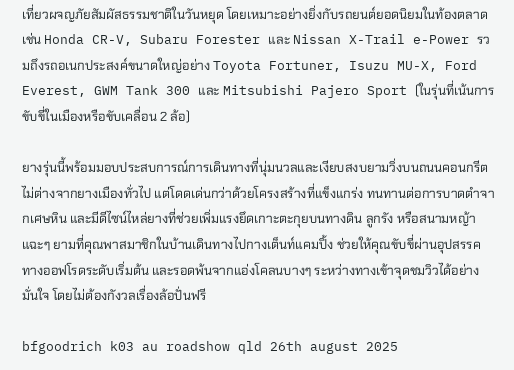เที่ยวผจญภัยสัมผัสธรรมชาติในวันหยุด โดยเหมาะอย่างยิ่งกับรถยนต์ยอดนิยมในท้องตลาด เช่น Honda CR-V, Subaru Forester และ Nissan X-Trail e-Power รวมถึงรถอเนกประสงค์ขนาดใหญ่อย่าง Toyota Fortuner, Isuzu MU-X, Ford Everest, GWM Tank 300 และ Mitsubishi Pajero Sport (ในรุ่นที่เน้นการขับขี่ในเมืองหรือขับเคลื่อน 2 ล้อ)

ยางรุ่นนี้พร้อมมอบประสบการณ์การเดินทางที่นุ่มนวลและเงียบสงบยามวิ่งบนถนนคอนกรีตไม่ต่างจากยางเมืองทั่วไป แต่โดดเด่นกว่าด้วยโครงสร้างที่แข็งแกร่ง ทนทานต่อการบาดตำจากเศษหิน และมีดีไซน์ไหล่ยางที่ช่วยเพิ่มแรงยึดเกาะตะกุยบนทางดิน ลูกรัง หรือสนามหญ้าแฉะๆ ยามที่คุณพาสมาชิกในบ้านเดินทางไปกางเต็นท์แคมปิ้ง ช่วยให้คุณขับขี่ผ่านอุปสรรคทางออฟโรดระดับเริ่มต้น และรอดพ้นจากแอ่งโคลนบางๆ ระหว่างทางเข้าจุดชมวิวได้อย่างมั่นใจ โดยไม่ต้องกังวลเรื่องล้อปั่นฟรี

bfgoodrich k03 au roadshow qld 26th august 2025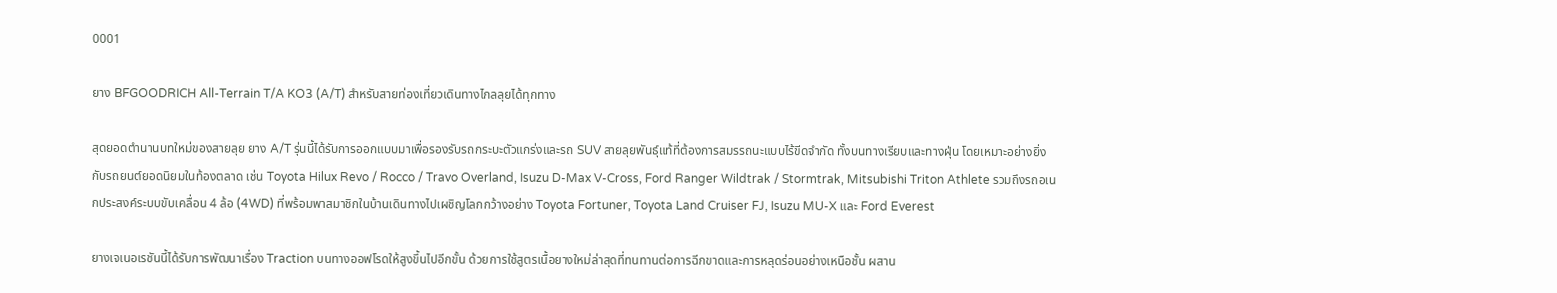0001

ยาง BFGOODRICH All-Terrain T/A KO3 (A/T) สำหรับสายท่องเที่ยวเดินทางไกลลุยได้ทุกทาง

สุดยอดตำนานบทใหม่ของสายลุย ยาง A/T รุ่นนี้ได้รับการออกแบบมาเพื่อรองรับรถกระบะตัวแกร่งและรถ SUV สายลุยพันธุ์แท้ที่ต้องการสมรรถนะแบบไร้ขีดจำกัด ทั้งบนทางเรียบและทางฝุ่น โดยเหมาะอย่างยิ่งกับรถยนต์ยอดนิยมในท้องตลาด เช่น Toyota Hilux Revo / Rocco / Travo Overland, Isuzu D-Max V-Cross, Ford Ranger Wildtrak / Stormtrak, Mitsubishi Triton Athlete รวมถึงรถอเนกประสงค์ระบบขับเคลื่อน 4 ล้อ (4WD) ที่พร้อมพาสมาชิกในบ้านเดินทางไปเผชิญโลกกว้างอย่าง Toyota Fortuner, Toyota Land Cruiser FJ, Isuzu MU-X และ Ford Everest

ยางเจเนอเรชันนี้ได้รับการพัฒนาเรื่อง Traction บนทางออฟโรดให้สูงขึ้นไปอีกขั้น ด้วยการใช้สูตรเนื้อยางใหม่ล่าสุดที่ทนทานต่อการฉีกขาดและการหลุดร่อนอย่างเหนือชั้น ผสาน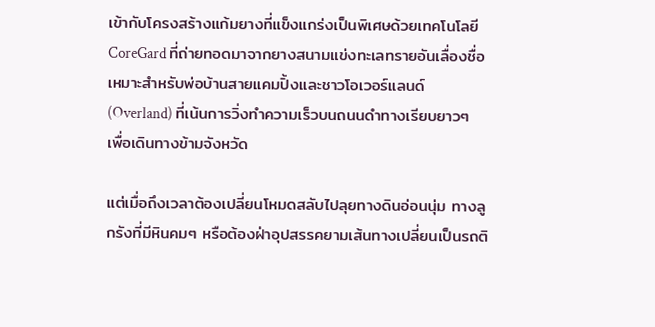เข้ากับโครงสร้างแก้มยางที่แข็งแกร่งเป็นพิเศษด้วยเทคโนโลยี CoreGard ที่ถ่ายทอดมาจากยางสนามแข่งทะเลทรายอันเลื่องชื่อ เหมาะสำหรับพ่อบ้านสายแคมปิ้งและชาวโอเวอร์แลนด์ (Overland) ที่เน้นการวิ่งทำความเร็วบนถนนดำทางเรียบยาวๆ เพื่อเดินทางข้ามจังหวัด

แต่เมื่อถึงเวลาต้องเปลี่ยนโหมดสลับไปลุยทางดินอ่อนนุ่ม ทางลูกรังที่มีหินคมๆ หรือต้องฝ่าอุปสรรคยามเส้นทางเปลี่ยนเป็นรถติ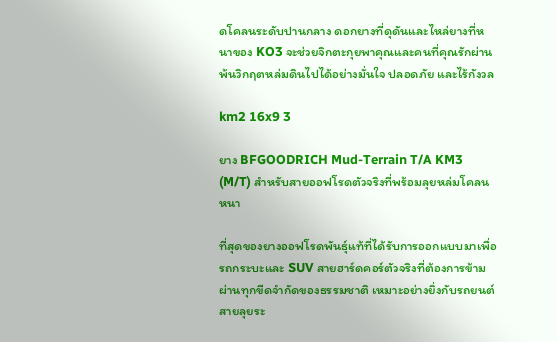ดโคลนระดับปานกลาง ดอกยางที่ดุดันและไหล่ยางที่หนาของ KO3 จะช่วยจิกตะกุยพาคุณและคนที่คุณรักผ่านพ้นวิกฤตหล่มดินไปได้อย่างมั่นใจ ปลอดภัย และไร้กังวล

km2 16x9 3

ยาง BFGOODRICH Mud-Terrain T/A KM3 (M/T) สำหรับสายออฟโรดตัวจริงที่พร้อมลุยหล่มโคลนหนา

ที่สุดของยางออฟโรดพันธุ์แท้ที่ได้รับการออกแบบมาเพื่อรถกระบะและ SUV สายฮาร์ดคอร์ตัวจริงที่ต้องการข้ามผ่านทุกขีดจำกัดของธรรมชาติ เหมาะอย่างยิ่งกับรถยนต์สายลุยระ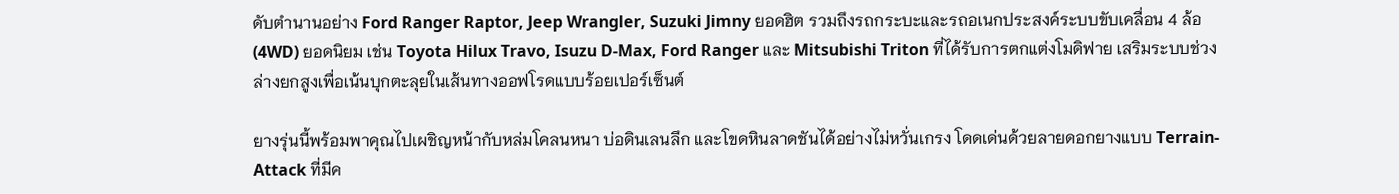ดับตำนานอย่าง Ford Ranger Raptor, Jeep Wrangler, Suzuki Jimny ยอดฮิต รวมถึงรถกระบะและรถอเนกประสงค์ระบบขับเคลื่อน 4 ล้อ (4WD) ยอดนิยม เช่น Toyota Hilux Travo, Isuzu D-Max, Ford Ranger และ Mitsubishi Triton ที่ได้รับการตกแต่งโมดิฟาย เสริมระบบช่วงล่างยกสูงเพื่อเน้นบุกตะลุยในเส้นทางออฟโรดแบบร้อยเปอร์เซ็นต์

ยางรุ่นนี้พร้อมพาคุณไปเผชิญหน้ากับหล่มโคลนหนา บ่อดินเลนลึก และโขดหินลาดชันได้อย่างไม่หวั่นเกรง โดดเด่นด้วยลายดอกยางแบบ Terrain-Attack ที่มีค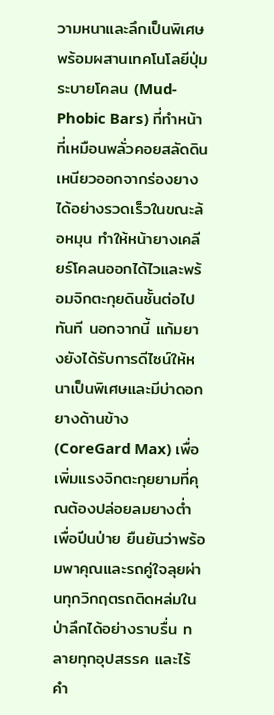วามหนาและลึกเป็นพิเศษ พร้อมผสานเทคโนโลยีปุ่มระบายโคลน (Mud-Phobic Bars) ที่ทำหน้าที่เหมือนพลั่วคอยสลัดดินเหนียวออกจากร่องยางได้อย่างรวดเร็วในขณะล้อหมุน ทำให้หน้ายางเคลียร์โคลนออกได้ไวและพร้อมจิกตะกุยดินชั้นต่อไปทันที นอกจากนี้ แก้มยางยังได้รับการดีไซน์ให้หนาเป็นพิเศษและมีบ่าดอกยางด้านข้าง (CoreGard Max) เพื่อเพิ่มแรงจิกตะกุยยามที่คุณต้องปล่อยลมยางต่ำเพื่อปีนป่าย ยืนยันว่าพร้อมพาคุณและรถคู่ใจลุยผ่านทุกวิกฤตรถติดหล่มในป่าลึกได้อย่างราบรื่น ทลายทุกอุปสรรค และไร้คำ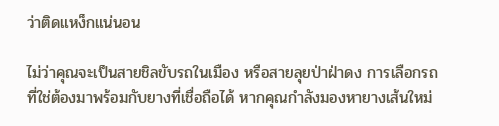ว่าติดแหง็กแน่นอน

ไม่ว่าคุณจะเป็นสายชิลขับรถในเมือง หรือสายลุยป่าฝ่าดง การเลือกรถที่ใช่ต้องมาพร้อมกับยางที่เชื่อถือได้ หากคุณกำลังมองหายางเส้นใหม่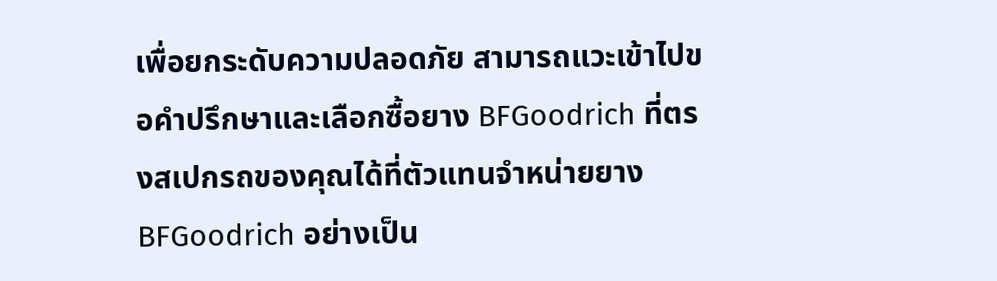เพื่อยกระดับความปลอดภัย สามารถแวะเข้าไปขอคำปรึกษาและเลือกซื้อยาง BFGoodrich ที่ตรงสเปกรถของคุณได้ที่ตัวแทนจำหน่ายยาง BFGoodrich อย่างเป็น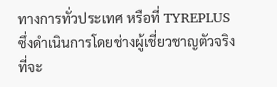ทางการทั่วประเทศ หรือที่ TYREPLUS ซึ่งดำเนินการโดยช่างผู้เชี่ยวชาญตัวจริงที่จะ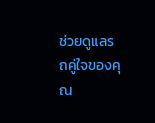ช่วยดูแลรถคู่ใจของคุณ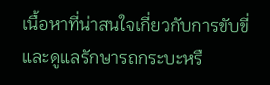เนื้อหาที่น่าสนใจเกี่ยวกับการขับขี่และดูแลรักษารถกระบะหรื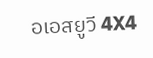อเอสยูวี 4X4